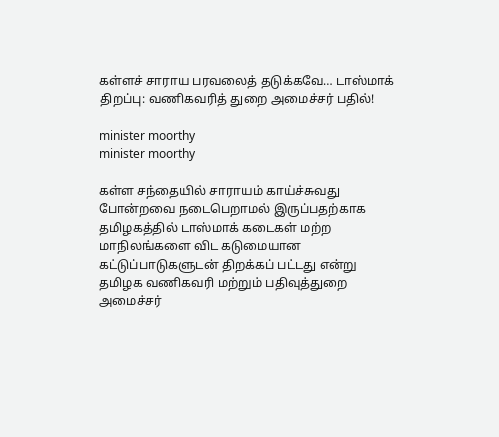கள்ளச் சாராய பரவலைத் தடுக்கவே… டாஸ்மாக் திறப்பு: வணிகவரித் துறை அமைச்சர் பதில்!

minister moorthy
minister moorthy

கள்ள சந்தையில் சாராயம் காய்ச்சுவது போன்றவை நடைபெறாமல் இருப்பதற்காக தமிழகத்தில் டாஸ்மாக் கடைகள் மற்ற மாநிலங்களை விட கடுமையான கட்டுப்பாடுகளுடன் திறக்கப் பட்டது என்று தமிழக வணிகவரி மற்றும் பதிவுத்துறை அமைச்சர்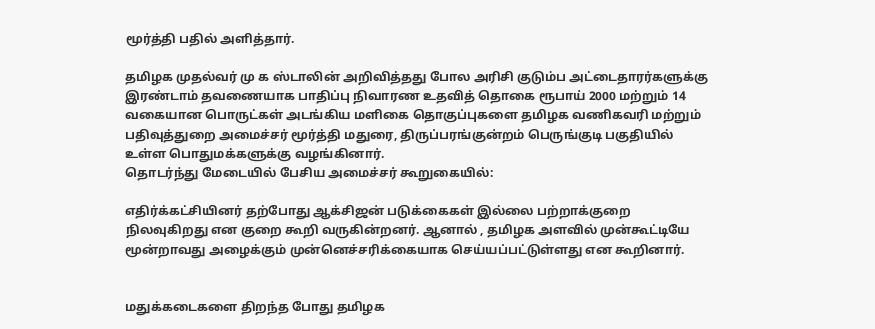மூர்த்தி பதில் அளித்தார்.

தமிழக முதல்வர் மு க ஸ்டாலின் அறிவித்தது போல அரிசி குடும்ப அட்டைதாரர்களுக்கு இரண்டாம் தவணையாக பாதிப்பு நிவாரண உதவித் தொகை ரூபாய் 2000 மற்றும் 14 வகையான பொருட்கள் அடங்கிய மளிகை தொகுப்புகளை தமிழக வணிகவரி மற்றும் பதிவுத்துறை அமைச்சர் மூர்த்தி மதுரை, திருப்பரங்குன்றம் பெருங்குடி பகுதியில் உள்ள பொதுமக்களுக்கு வழங்கினார்.
தொடர்ந்து மேடையில் பேசிய அமைச்சர் கூறுகையில்:

எதிர்க்கட்சியினர் தற்போது ஆக்சிஜன் படுக்கைகள் இல்லை பற்றாக்குறை நிலவுகிறது என குறை கூறி வருகின்றனர். ஆனால் , தமிழக அளவில் முன்கூட்டியே மூன்றாவது அழைக்கும் முன்னெச்சரிக்கையாக செய்யப்பட்டுள்ளது என கூறினார்.


மதுக்கடைகளை திறந்த போது தமிழக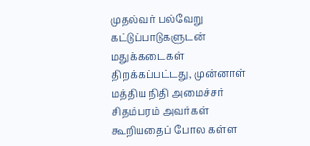முதல்வர் பல்வேறு கட்டுப்பாடுகளுடன் மதுக்கடைகள் திறக்கப்பட்டது, முன்னாள் மத்திய நிதி அமைச்சர் சிதம்பரம் அவர்கள் கூறியதைப் போல கள்ள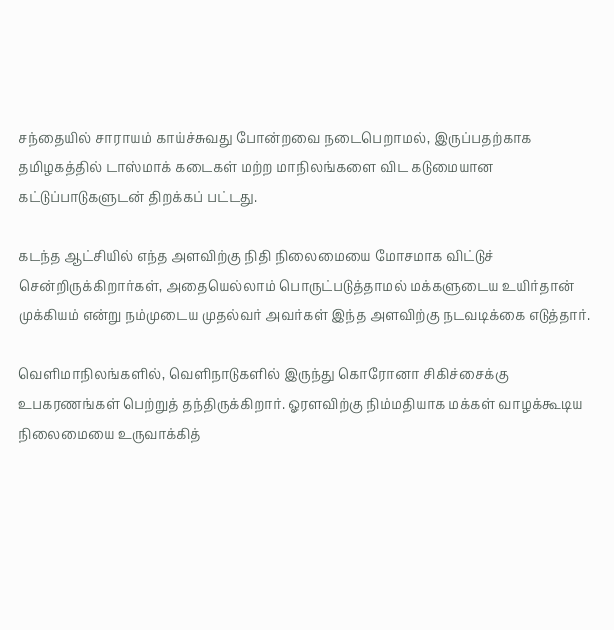சந்தையில் சாராயம் காய்ச்சுவது போன்றவை நடைபெறாமல், இருப்பதற்காக தமிழகத்தில் டாஸ்மாக் கடைகள் மற்ற மாநிலங்களை விட கடுமையான கட்டுப்பாடுகளுடன் திறக்கப் பட்டது.

கடந்த ஆட்சியில் எந்த அளவிற்கு நிதி நிலைமையை மோசமாக விட்டுச் சென்றிருக்கிறார்கள், அதையெல்லாம் பொருட்படுத்தாமல் மக்களுடைய உயிர்தான் முக்கியம் என்று நம்முடைய முதல்வர் அவர்கள் இந்த அளவிற்கு நடவடிக்கை எடுத்தார்.

வெளிமாநிலங்களில், வெளிநாடுகளில் இருந்து கொரோனா சிகிச்சைக்கு உபகரணங்கள் பெற்றுத் தந்திருக்கிறார். ஓரளவிற்கு நிம்மதியாக மக்கள் வாழக்கூடிய நிலைமையை உருவாக்கித்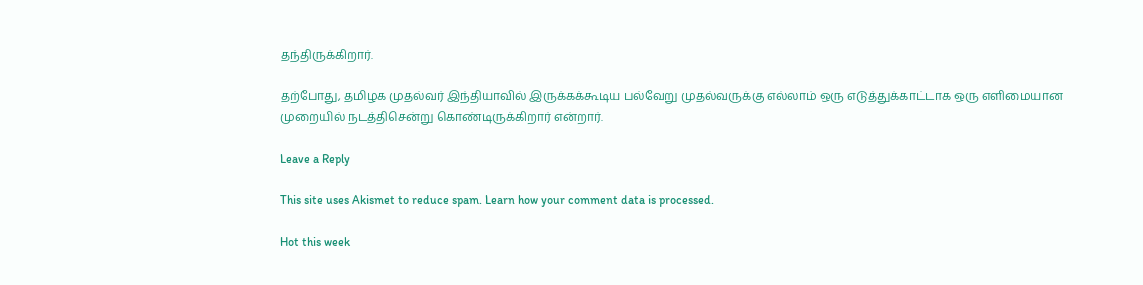தந்திருக்கிறார்.

தற்போது, தமிழக முதல்வர் இந்தியாவில் இருக்கக்கூடிய பல்வேறு முதல்வருக்கு எல்லாம் ஒரு எடுத்துக்காட்டாக ஒரு எளிமையான முறையில் நடத்திசென்று கொண்டிருக்கிறார் என்றார்.

Leave a Reply

This site uses Akismet to reduce spam. Learn how your comment data is processed.

Hot this week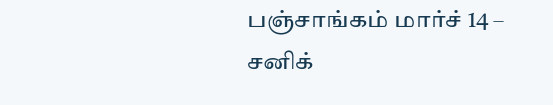பஞ்சாங்கம் மார்ச் 14 – சனிக்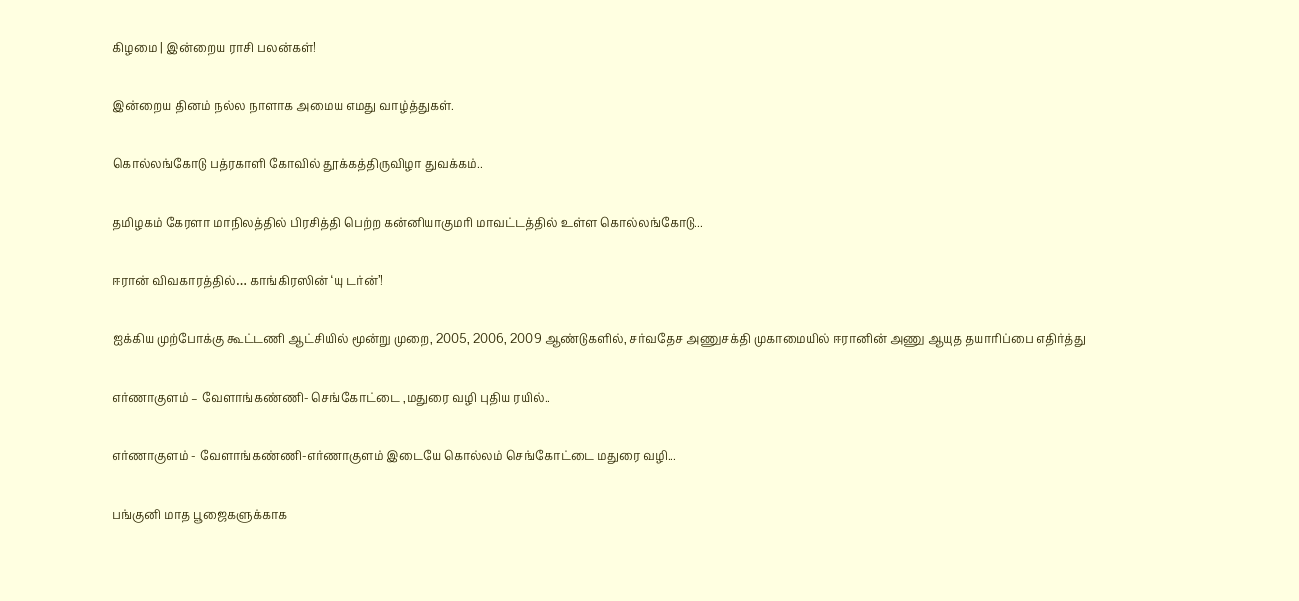கிழமை | இன்றைய ராசி பலன்கள்!

இன்றைய தினம் நல்ல நாளாக அமைய எமது வாழ்த்துகள்.

கொல்லங்கோடு பத்ரகாளி கோவில் தூக்கத்திருவிழா துவக்கம்..

தமிழகம் கேரளா மாநிலத்தில் பிரசித்தி பெற்ற கன்னியாகுமரி மாவட்டத்தில் உள்ள கொல்லங்கோடு...

ஈரான் விவகாரத்தில்… காங்கிரஸின் ‘யு டர்ன்’!

ஐக்கிய முற்போக்கு கூட்டணி ஆட்சியில் மூன்று முறை, 2005, 2006, 2009 ஆண்டுகளில், சர்வதேச அணுசக்தி முகாமையில் ஈரானின் அணு ஆயுத தயாரிப்பை எதிர்த்து

எர்ணாகுளம் – வேளாங்கண்ணி- செங்கோட்டை ,மதுரை வழி புதிய ரயில்..

எர்ணாகுளம் - வேளாங்கண்ணி-எர்ணாகுளம் இடையே கொல்லம் செங்கோட்டை மதுரை வழி...

பங்குனி மாத பூஜைகளுக்காக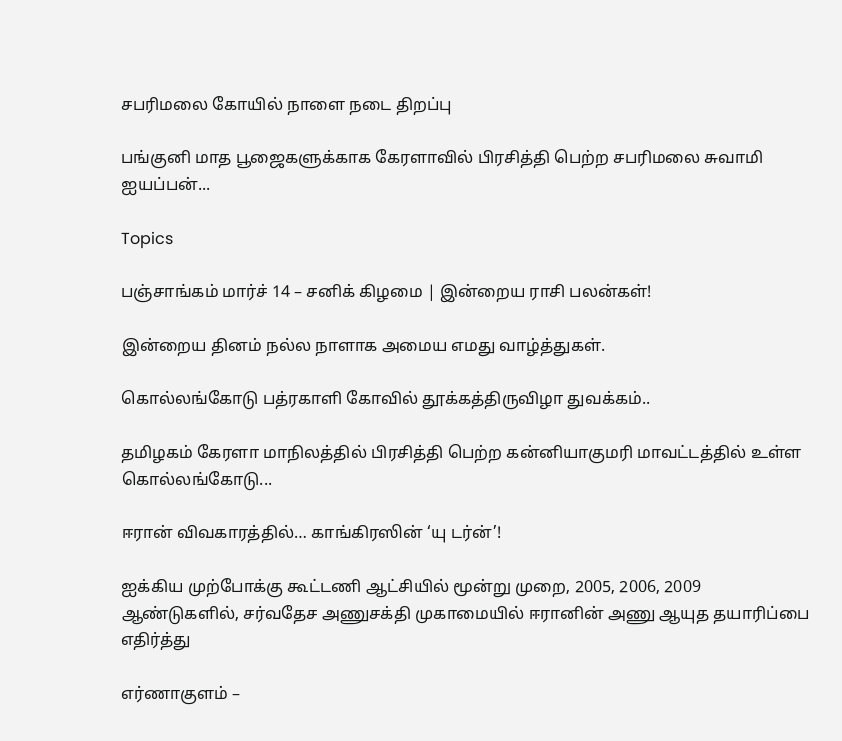சபரிமலை கோயில் நாளை நடை திறப்பு

பங்குனி மாத பூஜைகளுக்காக கேரளாவில் பிரசித்தி பெற்ற சபரிமலை சுவாமி ஐயப்பன்...

Topics

பஞ்சாங்கம் மார்ச் 14 – சனிக் கிழமை | இன்றைய ராசி பலன்கள்!

இன்றைய தினம் நல்ல நாளாக அமைய எமது வாழ்த்துகள்.

கொல்லங்கோடு பத்ரகாளி கோவில் தூக்கத்திருவிழா துவக்கம்..

தமிழகம் கேரளா மாநிலத்தில் பிரசித்தி பெற்ற கன்னியாகுமரி மாவட்டத்தில் உள்ள கொல்லங்கோடு...

ஈரான் விவகாரத்தில்… காங்கிரஸின் ‘யு டர்ன்’!

ஐக்கிய முற்போக்கு கூட்டணி ஆட்சியில் மூன்று முறை, 2005, 2006, 2009 ஆண்டுகளில், சர்வதேச அணுசக்தி முகாமையில் ஈரானின் அணு ஆயுத தயாரிப்பை எதிர்த்து

எர்ணாகுளம் –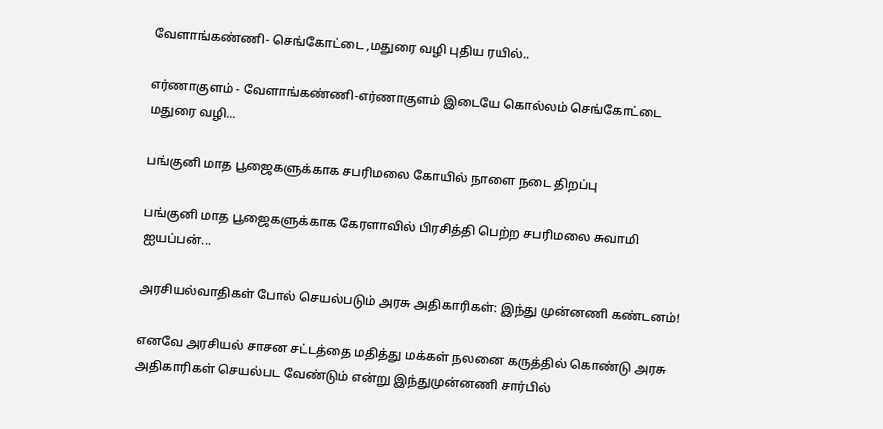வேளாங்கண்ணி- செங்கோட்டை ,மதுரை வழி புதிய ரயில்..

எர்ணாகுளம் - வேளாங்கண்ணி-எர்ணாகுளம் இடையே கொல்லம் செங்கோட்டை மதுரை வழி...

பங்குனி மாத பூஜைகளுக்காக சபரிமலை கோயில் நாளை நடை திறப்பு

பங்குனி மாத பூஜைகளுக்காக கேரளாவில் பிரசித்தி பெற்ற சபரிமலை சுவாமி ஐயப்பன்...

அரசியல்வாதிகள் போல் செயல்படும் அரசு அதிகாரிகள்: இந்து முன்னணி கண்டனம்!

எனவே அரசியல் சாசன சட்டத்தை மதித்து மக்கள் நலனை கருத்தில் கொண்டு அரசு அதிகாரிகள் செயல்பட வேண்டும் என்று இந்துமுன்னணி சார்பில்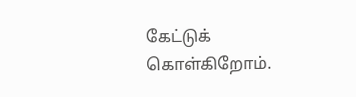கேட்டுக் கொள்கிறோம்.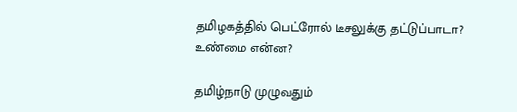தமிழகத்தில் பெட்ரோல் டீசலுக்கு தட்டுப்பாடா? உண்மை என்ன?

தமிழ்நாடு முழுவதும்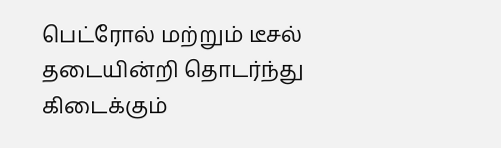பெட்ரோல் மற்றும் டீசல் தடையின்றி தொடர்ந்து கிடைக்கும்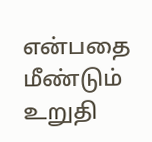என்பதை மீண்டும் உறுதி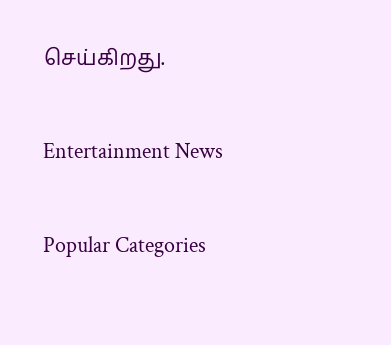செய்கிறது.

Entertainment News

Popular Categories